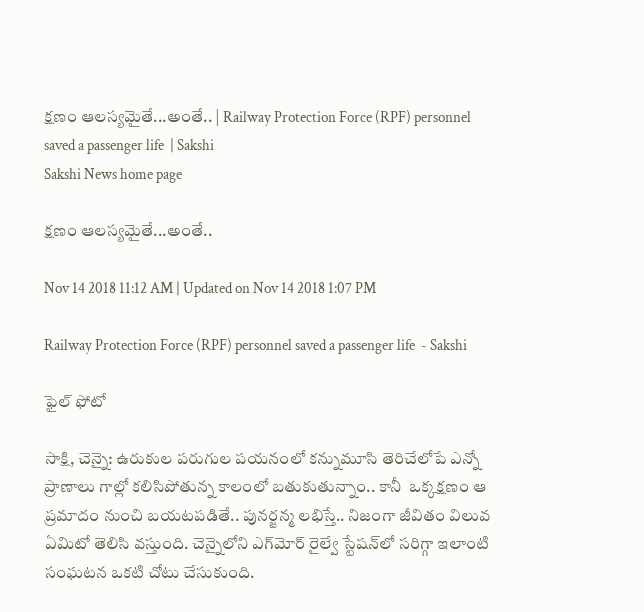క్షణం ఆలస్యమైతే...అంతే.. | Railway Protection Force (RPF) personnel saved a passenger life  | Sakshi
Sakshi News home page

క్షణం ఆలస్యమైతే...అంతే..

Nov 14 2018 11:12 AM | Updated on Nov 14 2018 1:07 PM

Railway Protection Force (RPF) personnel saved a passenger life  - Sakshi

ఫైల్‌ ఫోటో

సాక్షి, చెన్నై: ఉరుకుల పరుగుల పయనంలో కన్నుమూసి తెరిచేలోపే ఎన్నో ప్రాణాలు గాల్లో కలిసిపోతున్న కాలంలో బతుకుతున్నాం.. కానీ  ఒక్కక్షణం ఆ ప్రమాదం నుంచి బయటపడితే.. పునర్జన్మ లభిస్తే.. నిజంగా జీవితం విలువ ఏమిటో తెలిసి వస్తుంది. చెన్నైలోని ఎగ్‌మోర్‌ రైల్వే స్టేషన్‌లో సరిగ్గా ఇలాంటి సంఘటన ఒకటి చోటు చేసుకుంది.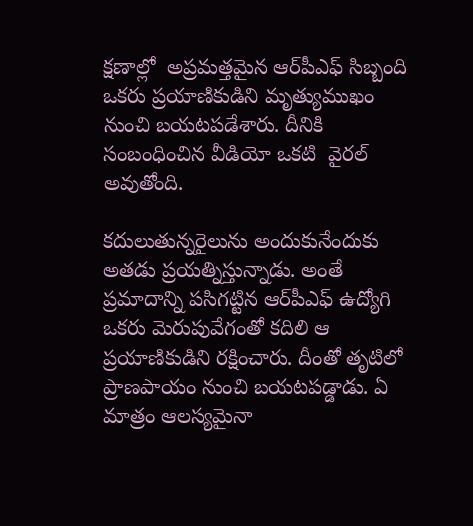క్షణాల్లో  అప్రమత్తమైన ఆర్‌పీఎఫ్‌ సిబ్బంది ఒకరు ప్రయాణికుడిని మృత్యుముఖం నుంచి బయటపడేశారు. దీనికి సంబంధించిన వీడియో ఒకటి  వైరల్‌  అవుతోంది.

కదులుతున్నరైలును అందుకునేందుకు అతడు ప్రయత్నిస్తున్నాడు. అంతే ప్రమాదాన్ని పసిగట్టిన ఆర్‌పీఎఫ్‌ ఉద్యోగి ఒకరు మెరుపువేగంతో కదిలి ఆ ప్రయాణికుడిని రక్షించారు. దీంతో తృటిలో ప్రాణపాయం నుంచి బయటపడ్డాడు. ఏ మాత్రం ఆలస్యమైనా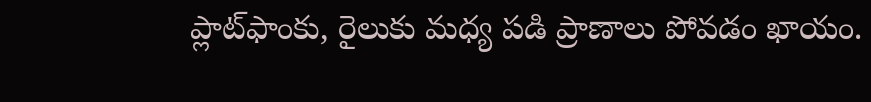ప్లాట్‌ఫాంకు, రైలుకు మధ్య పడి ప్రాణాలు పోవడం ఖాయం.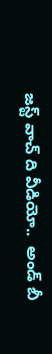జస్ట్‌ వాచ్‌ ది వీడియో..  అండ్‌ బీ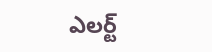ఎలర్ట్‌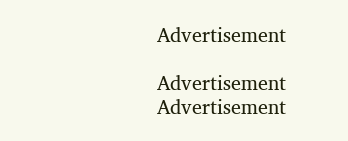Advertisement

Advertisement
Advertisement